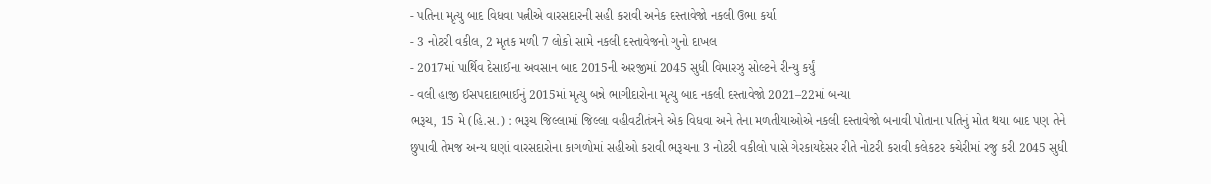- પતિના મૃત્યુ બાદ વિધવા પત્નીએ વારસદારની સહી કરાવી અનેક દસ્તાવેજો નકલી ઉભા કર્યા
- 3 નોટરી વકીલ, 2 મૃતક મળી 7 લોકો સામે નકલી દસ્તાવેજનો ગુનો દાખલ
- 2017માં પાર્થિવ દેસાઈના અવસાન બાદ 2015ની અરજીમાં 2045 સુધી વિમારઝુ સોલ્ટને રીન્યુ કર્યું
- વલી હાજી ઈસપદાદાભાઈનું 2015માં મૃત્યુ બન્ને ભાગીદારોના મૃત્યુ બાદ નકલી દસ્તાવેજો 2021–22માં બન્યા
ભરૂચ, 15 મે (હિ.સ.) : ભરૂચ જિલ્લામાં જિલ્લા વહીવટીતંત્રને એક વિધવા અને તેના મળતીયાઓએ નકલી દસ્તાવેજો બનાવી પોતાના પતિનું મોત થયા બાદ પણ તેને છુપાવી તેમજ અન્ય ઘણાં વારસદારોના કાગળોમાં સહીઓ કરાવી ભરૂચના 3 નોટરી વકીલો પાસે ગેરકાયદેસર રીતે નોટરી કરાવી કલેકટર કચેરીમાં રજુ કરી 2045 સુધી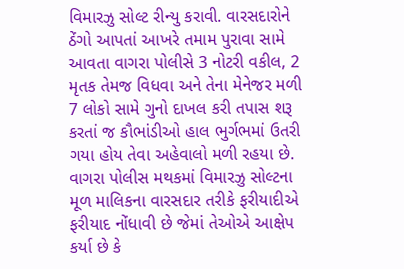વિમારઝુ સોલ્ટ રીન્યુ કરાવી. વારસદારોને ઠેંગો આપતાં આખરે તમામ પુરાવા સામે આવતા વાગરા પોલીસે 3 નોટરી વકીલ, 2 મૃતક તેમજ વિધવા અને તેના મેનેજર મળી 7 લોકો સામે ગુનો દાખલ કરી તપાસ શરૂ કરતાં જ કૌભાંડીઓ હાલ ભુર્ગભમાં ઉતરી ગયા હોય તેવા અહેવાલો મળી રહયા છે.
વાગરા પોલીસ મથકમાં વિમારઝુ સોલ્ટના મૂળ માલિકના વારસદાર તરીકે ફરીયાદીએ ફરીયાદ નોંધાવી છે જેમાં તેઓએ આક્ષેપ કર્યા છે કે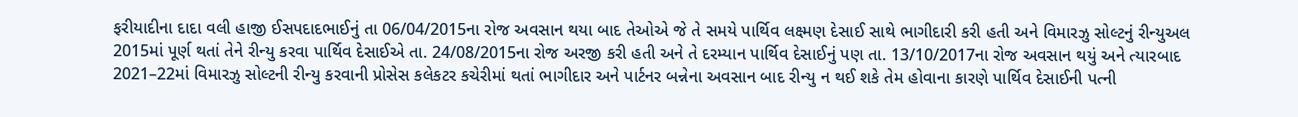ફરીયાદીના દાદા વલી હાજી ઈસપદાદભાઈનું તા 06/04/2015ના રોજ અવસાન થયા બાદ તેઓએ જે તે સમયે પાર્થિવ લક્ષ્મણ દેસાઈ સાથે ભાગીદારી કરી હતી અને વિમારઝુ સોલ્ટનું રીન્યુઅલ 2015માં પૂર્ણ થતાં તેને રીન્યુ કરવા પાર્થિવ દેસાઈએ તા. 24/08/2015ના રોજ અરજી કરી હતી અને તે દરમ્યાન પાર્થિવ દેસાઈનું પણ તા. 13/10/2017ના રોજ અવસાન થયું અને ત્યારબાદ 2021–22માં વિમારઝુ સોલ્ટની રીન્યુ કરવાની પ્રોસેસ કલેકટર કચેરીમાં થતાં ભાગીદાર અને પાર્ટનર બન્નેના અવસાન બાદ રીન્યુ ન થઈ શકે તેમ હોવાના કારણે પાર્થિવ દેસાઈની પત્ની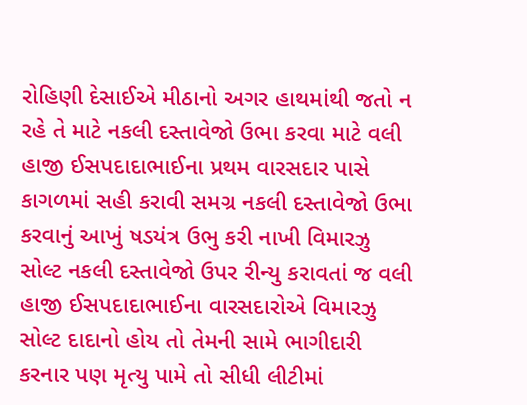રોહિણી દેસાઈએ મીઠાનો અગર હાથમાંથી જતો ન રહે તે માટે નકલી દસ્તાવેજો ઉભા કરવા માટે વલી હાજી ઈસપદાદાભાઈના પ્રથમ વારસદાર પાસે કાગળમાં સહી કરાવી સમગ્ર નકલી દસ્તાવેજો ઉભા કરવાનું આખું ષડયંત્ર ઉભુ કરી નાખી વિમારઝુ સોલ્ટ નકલી દસ્તાવેજો ઉપર રીન્યુ કરાવતાં જ વલી હાજી ઈસપદાદાભાઈના વારસદારોએ વિમારઝુ સોલ્ટ દાદાનો હોય તો તેમની સામે ભાગીદારી કરનાર પણ મૃત્યુ પામે તો સીધી લીટીમાં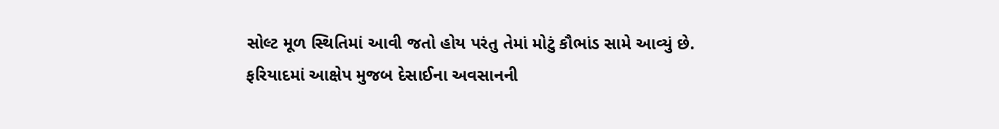સોલ્ટ મૂળ સ્થિતિમાં આવી જતો હોય પરંતુ તેમાં મોટું કૌભાંડ સામે આવ્યું છે.
ફરિયાદમાં આક્ષેપ મુજબ દેસાઈના અવસાનની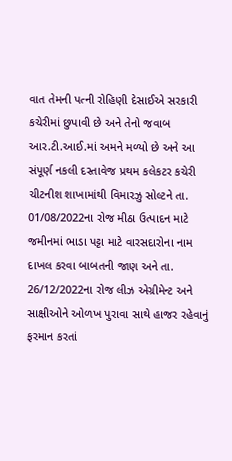વાત તેમની પત્ની રોહિણી દેસાઈએ સરકારી કચેરીમાં છુપાવી છે અને તેનો જવાબ આર.ટી.આઈ.માં અમને મળ્યો છે અને આ સંપૂર્ણ નકલી દસ્તાવેજ પ્રથમ કલેકટર કચેરી ચીટનીશ શાખામાંથી વિમારઝુ સોલ્ટને તા. 01/08/2022ના રોજ મીઠા ઉત્પાદન માટે જમીનમાં ભાડા પટ્ટા માટે વારસદારોના નામ દાખલ કરવા બાબતની જાણ અને તા. 26/12/2022ના રોજ લીઝ એગ્રીમેન્ટ અને સાક્ષીઓને ઓળખ પુરાવા સાથે હાજર રહેવાનું ફરમાન કરતાં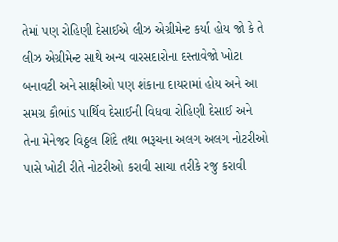તેમાં પણ રોહિણી દેસાઈએ લીઝ એગ્રીમેન્ટ કર્યા હોય જો કે તે લીઝ એગ્રીમેન્ટ સાથે અન્ય વારસદારોના દસ્તાવેજો ખોટા બનાવટી અને સાક્ષીઓ પણ શંકાના દાયરામાં હોય અને આ સમગ્ર કૌભાંડ પાર્થિવ દેસાઈની વિધવા રોહિણી દેસાઈ અને તેના મેનેજર વિઠ્ઠલ શિંદે તથા ભરૂચના અલગ અલગ નોટરીઓ પાસે ખોટી રીતે નોટરીઓ કરાવી સાચા તરીકે રજુ કરાવી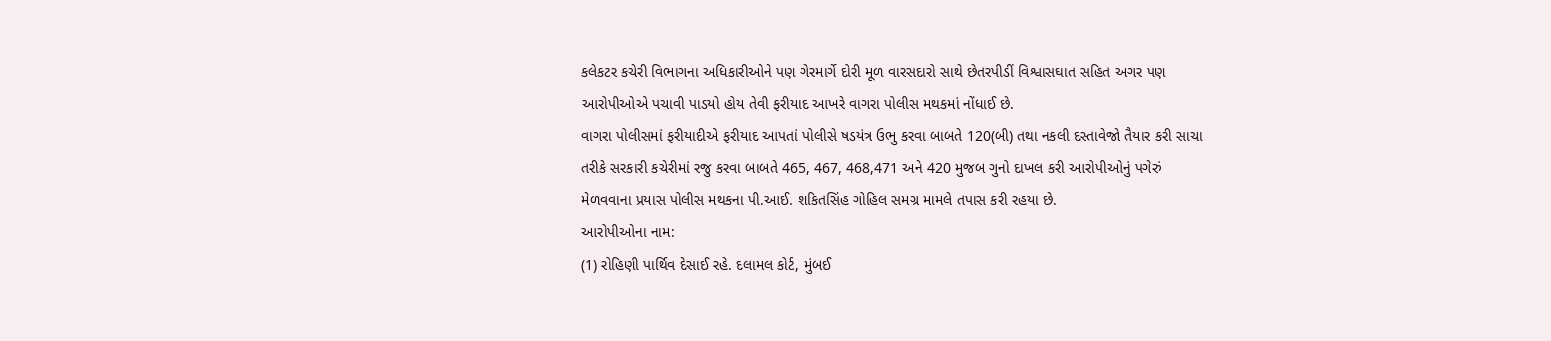કલેકટર કચેરી વિભાગના અધિકારીઓને પણ ગેરમાર્ગે દોરી મૂળ વારસદારો સાથે છેતરપીડીં વિશ્વાસઘાત સહિત અગર પણ આરોપીઓએ પચાવી પાડયો હોય તેવી ફરીયાદ આખરે વાગરા પોલીસ મથકમાં નોંધાઈ છે.
વાગરા પોલીસમાં ફરીયાદીએ ફરીયાદ આપતાં પોલીસે ષડયંત્ર ઉભુ કરવા બાબતે 120(બી) તથા નકલી દસ્તાવેજો તૈયાર કરી સાચા તરીકે સરકારી કચેરીમાં રજુ કરવા બાબતે 465, 467, 468,471 અને 420 મુજબ ગુનો દાખલ કરી આરોપીઓનું પગેરું મેળવવાના પ્રયાસ પોલીસ મથકના પી.આઈ. શકિતસિંહ ગોહિલ સમગ્ર મામલે તપાસ કરી રહયા છે.
આરોપીઓના નામ:
(1) રોહિણી પાર્થિવ દેસાઈ રહે. દલામલ કોર્ટ, મુંબઈ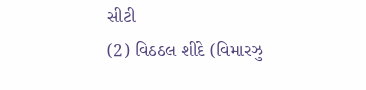સીટી
(2) વિઠઠલ શીંદે (વિમારઝુ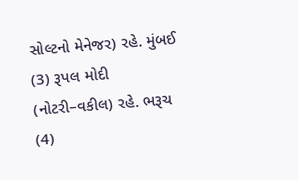સોલ્ટનો મેનેજર) રહે. મુંબઈ
(3) રૂપલ મોદી (નોટરી–વકીલ) રહે. ભરૂચ
(4)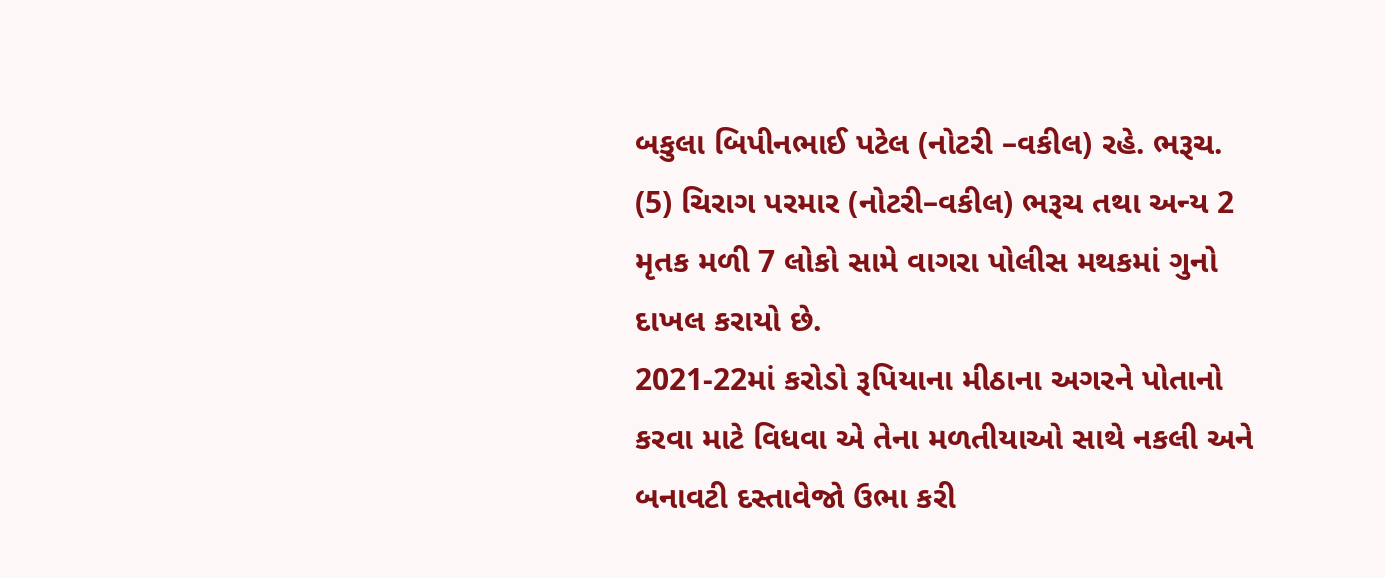બકુલા બિપીનભાઈ પટેલ (નોટરી –વકીલ) રહે. ભરૂચ.
(5) ચિરાગ પરમાર (નોટરી–વકીલ) ભરૂચ તથા અન્ય 2 મૃતક મળી 7 લોકો સામે વાગરા પોલીસ મથકમાં ગુનો દાખલ કરાયો છે.
2021-22માં કરોડો રૂપિયાના મીઠાના અગરને પોતાનો કરવા માટે વિધવા એ તેના મળતીયાઓ સાથે નકલી અને બનાવટી દસ્તાવેજો ઉભા કરી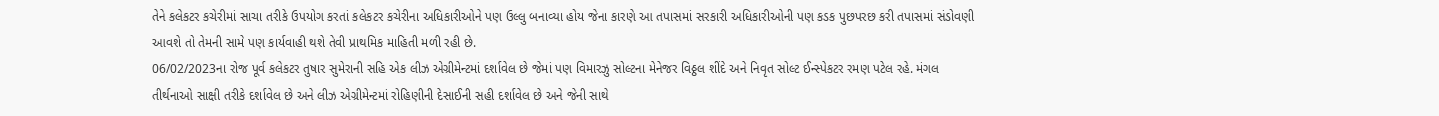તેને કલેકટર કચેરીમાં સાચા તરીકે ઉપયોગ કરતાં કલેકટર કચેરીના અધિકારીઓને પણ ઉલ્લુ બનાવ્યા હોય જેના કારણે આ તપાસમાં સરકારી અધિકારીઓની પણ કડક પુછપરછ કરી તપાસમાં સંડોવણી આવશે તો તેમની સામે પણ કાર્યવાહી થશે તેવી પ્રાથમિક માહિતી મળી રહી છે.
06/02/2023ના રોજ પૂર્વ કલેકટર તુષાર સુમેરાની સહિ એક લીઝ એગ્રીમેન્ટમાં દર્શાવેલ છે જેમાં પણ વિમારઝુ સોલ્ટના મેનેજર વિઠ્ઠલ શીંદે અને નિવૃત સોલ્ટ ઈન્સ્પેકટર રમણ પટેલ રહે. મંગલ તીર્થનાઓ સાક્ષી તરીકે દર્શાવેલ છે અને લીઝ એગ્રીમેન્ટમાં રોહિણીની દેસાઈની સહી દર્શાવેલ છે અને જેની સાથે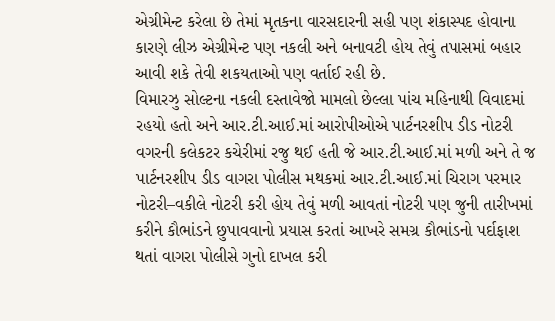એગ્રીમેન્ટ કરેલા છે તેમાં મૃતકના વારસદારની સહી પણ શંકાસ્પદ હોવાના કારણે લીઝ એગ્રીમેન્ટ પણ નકલી અને બનાવટી હોય તેવું તપાસમાં બહાર આવી શકે તેવી શકયતાઓ પણ વર્તાઈ રહી છે.
વિમારઝુ સોલ્ટના નકલી દસ્તાવેજો મામલો છેલ્લા પાંચ મહિનાથી વિવાદમાં રહયો હતો અને આર.ટી.આઈ.માં આરોપીઓએ પાર્ટનરશીપ ડીડ નોટરી વગરની કલેકટર કચેરીમાં રજુ થઈ હતી જે આર.ટી.આઈ.માં મળી અને તે જ પાર્ટનરશીપ ડીડ વાગરા પોલીસ મથકમાં આર.ટી.આઈ.માં ચિરાગ પરમાર નોટરી–વકીલે નોટરી કરી હોય તેવું મળી આવતાં નોટરી પણ જુની તારીખમાં કરીને કૌભાંડને છુપાવવાનો પ્રયાસ કરતાં આખરે સમગ્ર કૌભાંડનો પર્દાફાશ થતાં વાગરા પોલીસે ગુનો દાખલ કરી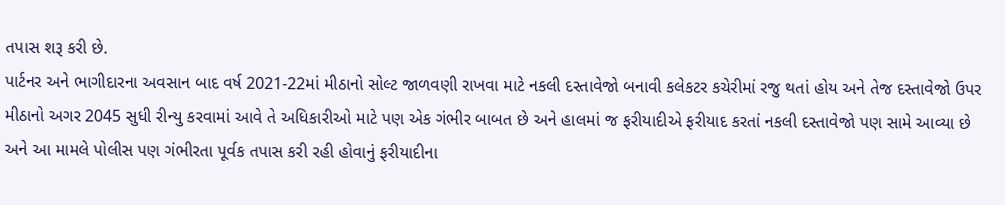તપાસ શરૂ કરી છે.
પાર્ટનર અને ભાગીદારના અવસાન બાદ વર્ષ 2021-22માં મીઠાનો સોલ્ટ જાળવણી રાખવા માટે નકલી દસ્તાવેજો બનાવી કલેકટર કચેરીમાં રજુ થતાં હોય અને તેજ દસ્તાવેજો ઉપર મીઠાનો અગર 2045 સુધી રીન્યુ કરવામાં આવે તે અધિકારીઓ માટે પણ એક ગંભીર બાબત છે અને હાલમાં જ ફરીયાદીએ ફરીયાદ કરતાં નકલી દસ્તાવેજો પણ સામે આવ્યા છે અને આ મામલે પોલીસ પણ ગંભીરતા પૂર્વક તપાસ કરી રહી હોવાનું ફરીયાદીના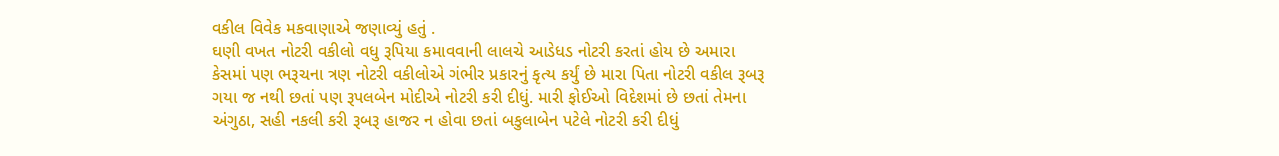વકીલ વિવેક મકવાણાએ જણાવ્યું હતું .
ઘણી વખત નોટરી વકીલો વધુ રૂપિયા કમાવવાની લાલચે આડેધડ નોટરી કરતાં હોય છે અમારા કેસમાં પણ ભરૂચના ત્રણ નોટરી વકીલોએ ગંભીર પ્રકારનું કૃત્ય કર્યું છે મારા પિતા નોટરી વકીલ રૂબરૂ ગયા જ નથી છતાં પણ રૂપલબેન મોદીએ નોટરી કરી દીધું. મારી ફોઈઓ વિદેશમાં છે છતાં તેમના અંગુઠા, સહી નકલી કરી રૂબરૂ હાજર ન હોવા છતાં બકુલાબેન પટેલે નોટરી કરી દીધું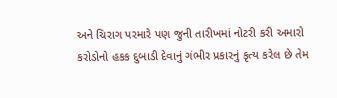અને ચિરાગ પરમારે પણ જુની તારીખમાં નોટરી કરી અમારો કરોડોનો હકક દુબાડી દેવાનું ગંભીર પ્રકારનું કૃત્ય કરેલ છે તેમ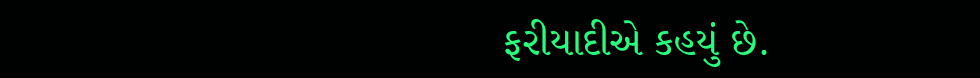ફરીયાદીએ કહયું છે.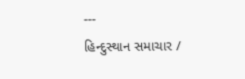---
હિન્દુસ્થાન સમાચાર /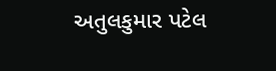અતુલકુમાર પટેલ